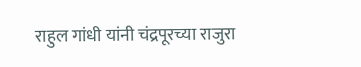राहुल गांधी यांनी चंद्रपूरच्या राजुरा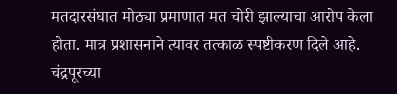मतदारसंघात मोठ्या प्रमाणात मत चोरी झाल्याचा आरोप केला होता. मात्र प्रशासनाने त्यावर तत्काळ स्पष्टीकरण दिले आहे.
चंद्रपूरच्या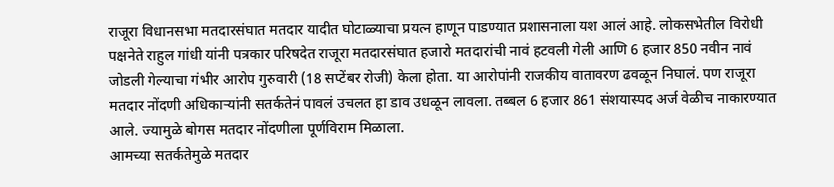राजूरा विधानसभा मतदारसंघात मतदार यादीत घोटाळ्याचा प्रयत्न हाणून पाडण्यात प्रशासनाला यश आलं आहे. लोकसभेतील विरोधी पक्षनेते राहुल गांधी यांनी पत्रकार परिषदेत राजूरा मतदारसंघात हजारो मतदारांची नावं हटवली गेली आणि 6 हजार 850 नवीन नावं जोडली गेल्याचा गंभीर आरोप गुरुवारी (18 सप्टेंबर रोजी) केला होता. या आरोपांनी राजकीय वातावरण ढवळून निघालं. पण राजूरा मतदार नोंदणी अधिकाऱ्यांनी सतर्कतेनं पावलं उचलत हा डाव उधळून लावला. तब्बल 6 हजार 861 संशयास्पद अर्ज वेळीच नाकारण्यात आले. ज्यामुळे बोगस मतदार नोंदणीला पूर्णविराम मिळाला.
आमच्या सतर्कतेमुळे मतदार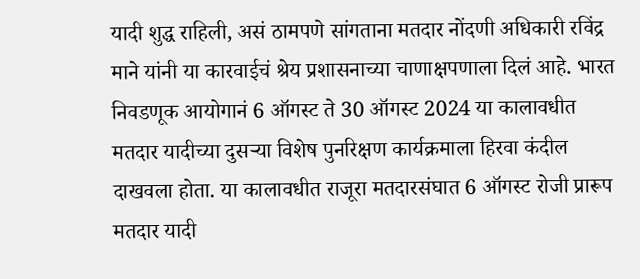यादी शुद्ध राहिली, असं ठामपणे सांगताना मतदार नोंदणी अधिकारी रविंद्र माने यांनी या कारवाईचं श्रेय प्रशासनाच्या चाणाक्षपणाला दिलं आहे. भारत निवडणूक आयोगानं 6 ऑगस्ट ते 30 ऑगस्ट 2024 या कालावधीत मतदार यादीच्या दुसऱ्या विशेष पुनरिक्षण कार्यक्रमाला हिरवा कंदील दाखवला होता. या कालावधीत राजूरा मतदारसंघात 6 ऑगस्ट रोजी प्रारूप मतदार यादी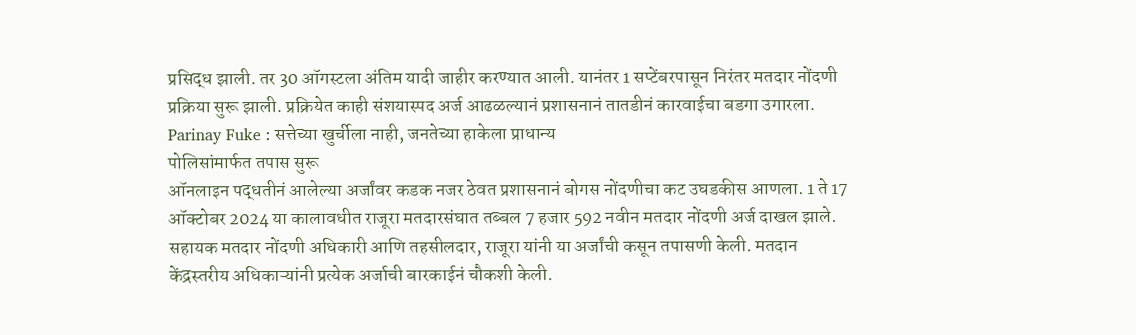प्रसिद्ध झाली. तर 30 ऑगस्टला अंतिम यादी जाहीर करण्यात आली. यानंतर 1 सप्टेंबरपासून निरंतर मतदार नोंदणी प्रक्रिया सुरू झाली. प्रक्रियेत काही संशयास्पद अर्ज आढळल्यानं प्रशासनानं तातडीनं कारवाईचा बडगा उगारला.
Parinay Fuke : सत्तेच्या खुर्चीला नाही, जनतेच्या हाकेला प्राधान्य
पोलिसांमार्फत तपास सुरू
ऑनलाइन पद्धतीनं आलेल्या अर्जांवर कडक नजर ठेवत प्रशासनानं बोगस नोंदणीचा कट उघडकीस आणला. 1 ते 17 ऑक्टोबर 2024 या कालावधीत राजूरा मतदारसंघात तब्बल 7 हजार 592 नवीन मतदार नोंदणी अर्ज दाखल झाले. सहायक मतदार नोंदणी अधिकारी आणि तहसीलदार, राजूरा यांनी या अर्जांची कसून तपासणी केली. मतदान केंद्रस्तरीय अधिकाऱ्यांनी प्रत्येक अर्जाची बारकाईनं चौकशी केली.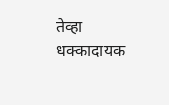तेव्हा धक्कादायक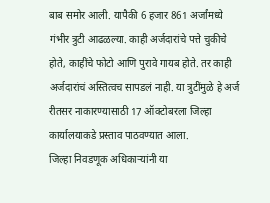बाब समोर आली. यापैकी 6 हजार 861 अर्जांमध्ये गंभीर त्रुटी आढळल्या. काही अर्जदारांचे पत्ते चुकीचे होते, काहींचे फोटो आणि पुरावे गायब होते. तर काही अर्जदारांचं अस्तित्वच सापडलं नाही. या त्रुटींमुळे हे अर्ज रीतसर नाकारण्यासाठी 17 ऑक्टोबरला जिल्हा कार्यालयाकडे प्रस्ताव पाठवण्यात आला.
जिल्हा निवडणूक अधिकाऱ्यांनी या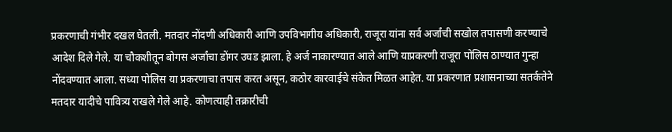प्रकरणाची गंभीर दखल घेतली. मतदार नोंदणी अधिकारी आणि उपविभागीय अधिकारी, राजूरा यांना सर्व अर्जांची सखोल तपासणी करण्याचे आदेश दिले गेले. या चौकशीतून बोगस अर्जांचा डोंगर उघड झाला. हे अर्ज नाकारण्यात आले आणि याप्रकरणी राजूरा पोलिस ठाण्यात गुन्हा नोंदवण्यात आला. सध्या पोलिस या प्रकरणाचा तपास करत असून, कठोर कारवाईचे संकेत मिळत आहेत. या प्रकरणात प्रशासनाच्या सतर्कतेने मतदार यादीचे पावित्र्य राखले गेले आहे. कोणत्याही तक्रारीची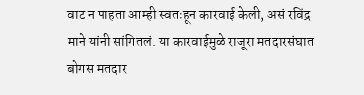वाट न पाहता आम्ही स्वतःहून कारवाई केली, असं रविंद्र माने यांनी सांगितलं. या कारवाईमुळे राजूरा मतदारसंघात बोगस मतदार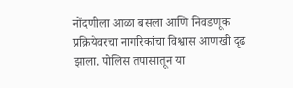नोंदणीला आळा बसला आणि निवडणूक प्रक्रियेवरचा नागरिकांचा विश्वास आणखी दृढ झाला. पोलिस तपासातून या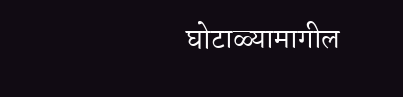घोटाळ्यामागील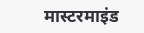मास्टरमाइंड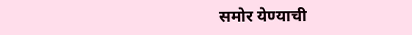समोर येण्याची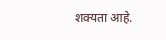शक्यता आहे.